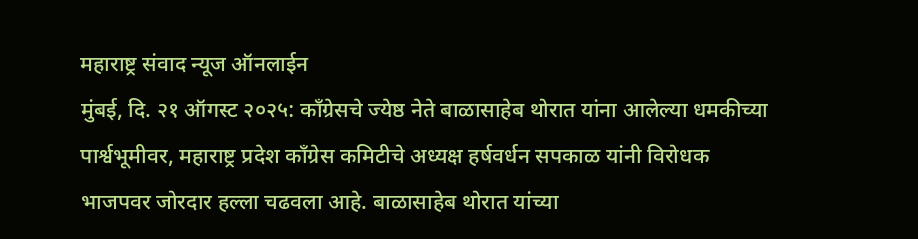महाराष्ट्र संवाद न्यूज ऑनलाईन
मुंबई, दि. २१ ऑगस्ट २०२५: काँग्रेसचे ज्येष्ठ नेते बाळासाहेब थोरात यांना आलेल्या धमकीच्या पार्श्वभूमीवर, महाराष्ट्र प्रदेश काँग्रेस कमिटीचे अध्यक्ष हर्षवर्धन सपकाळ यांनी विरोधक भाजपवर जोरदार हल्ला चढवला आहे. बाळासाहेब थोरात यांच्या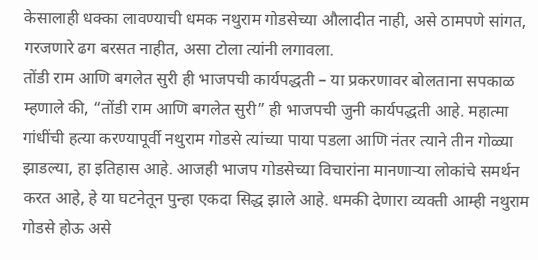केसालाही धक्का लावण्याची धमक नथुराम गोडसेच्या औलादीत नाही, असे ठामपणे सांगत, गरजणारे ढग बरसत नाहीत, असा टोला त्यांनी लगावला.
तोंडी राम आणि बगलेत सुरी ही भाजपची कार्यपद्धती – या प्रकरणावर बोलताना सपकाळ म्हणाले की, “तोंडी राम आणि बगलेत सुरी” ही भाजपची जुनी कार्यपद्धती आहे. महात्मा गांधींची हत्या करण्यापूर्वी नथुराम गोडसे त्यांच्या पाया पडला आणि नंतर त्याने तीन गोळ्या झाडल्या, हा इतिहास आहे. आजही भाजप गोडसेच्या विचारांना मानणाऱ्या लोकांचे समर्थन करत आहे, हे या घटनेतून पुन्हा एकदा सिद्ध झाले आहे. धमकी देणारा व्यक्ती आम्ही नथुराम गोडसे होऊ असे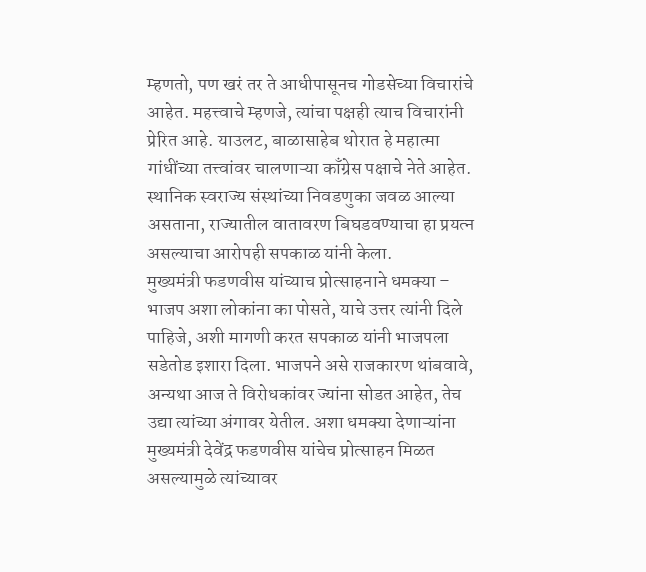म्हणतो, पण खरं तर ते आधीपासूनच गोडसेच्या विचारांचे आहेत. महत्त्वाचे म्हणजे, त्यांचा पक्षही त्याच विचारांनी प्रेरित आहे. याउलट, बाळासाहेब थोरात हे महात्मा गांधींच्या तत्त्वांवर चालणाऱ्या काँग्रेस पक्षाचे नेते आहेत. स्थानिक स्वराज्य संस्थांच्या निवडणुका जवळ आल्या असताना, राज्यातील वातावरण बिघडवण्याचा हा प्रयत्न असल्याचा आरोपही सपकाळ यांनी केला.
मुख्यमंत्री फडणवीस यांच्याच प्रोत्साहनाने धमक्या – भाजप अशा लोकांना का पोसते, याचे उत्तर त्यांनी दिले पाहिजे, अशी मागणी करत सपकाळ यांनी भाजपला सडेतोड इशारा दिला. भाजपने असे राजकारण थांबवावे, अन्यथा आज ते विरोधकांवर ज्यांना सोडत आहेत, तेच उद्या त्यांच्या अंगावर येतील. अशा धमक्या देणाऱ्यांना मुख्यमंत्री देवेंद्र फडणवीस यांचेच प्रोत्साहन मिळत असल्यामुळे त्यांच्यावर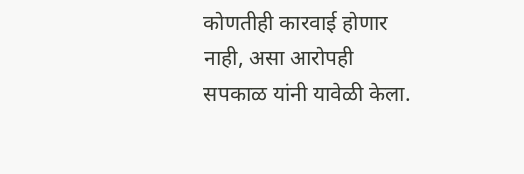कोणतीही कारवाई होणार नाही, असा आरोपही सपकाळ यांनी यावेळी केला.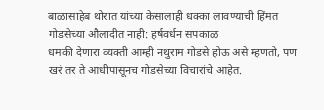बाळासाहेब थोरात यांच्या केसालाही धक्का लावण्याची हिंमत गोडसेच्या औलादीत नाही: हर्षवर्धन सपकाळ
धमकी देणारा व्यक्ती आम्ही नथुराम गोडसे होऊ असे म्हणतो, पण खरं तर ते आधीपासूनच गोडसेच्या विचारांचे आहेत.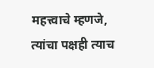महत्त्वाचे म्हणजे, त्यांचा पक्षही त्याच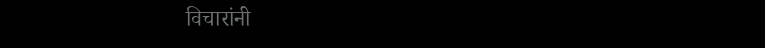विचारांनी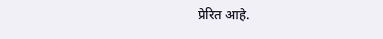प्रेरित आहे.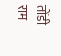तोंडी राम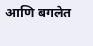आणि बगलेत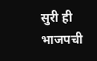सुरी ही भाजपची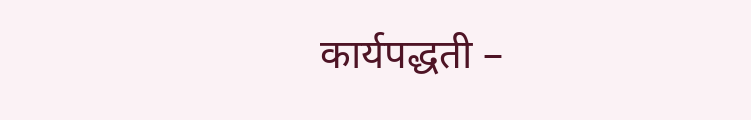कार्यपद्धती –